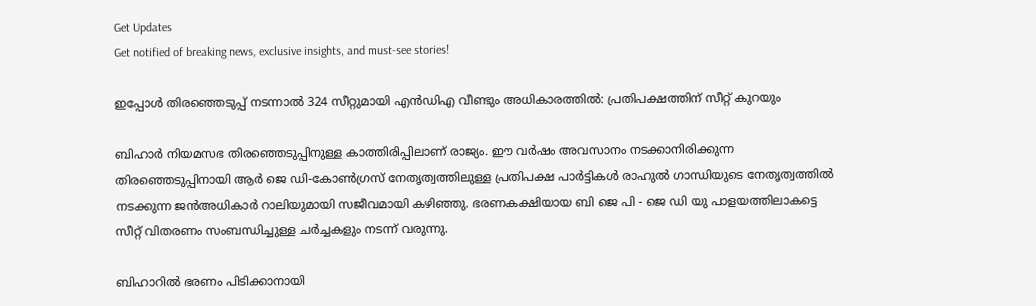Get Updates
Get notified of breaking news, exclusive insights, and must-see stories!

ഇപ്പോള്‍ തിരഞ്ഞെടുപ്പ് നടന്നാല്‍ 324 സീറ്റുമായി എന്‍ഡിഎ വീണ്ടും അധികാരത്തില്‍: പ്രതിപക്ഷത്തിന് സീറ്റ് കുറയും

ബിഹാർ നിയമസഭ തിരഞ്ഞെടുപ്പിനുള്ള കാത്തിരിപ്പിലാണ് രാജ്യം. ഈ വർഷം അവസാനം നടക്കാനിരിക്കുന്ന തിരഞ്ഞെടുപ്പിനായി ആർ ജെ ഡി-കോണ്‍ഗ്രസ് നേതൃത്വത്തിലുള്ള പ്രതിപക്ഷ പാർട്ടികള്‍ രാഹുല്‍ ഗാന്ധിയുടെ നേതൃത്വത്തില്‍ നടക്കുന്ന ജന്‍അധികാർ റാലിയുമായി സജീവമായി കഴിഞ്ഞു. ഭരണകക്ഷിയായ ബി ജെ പി - ജെ ഡി യു പാളയത്തിലാകട്ടെ സീറ്റ് വിതരണം സംബന്ധിച്ചുള്ള ചർച്ചകളും നടന്ന് വരുന്നു.

ബിഹാറില്‍ ഭരണം പിടിക്കാനായി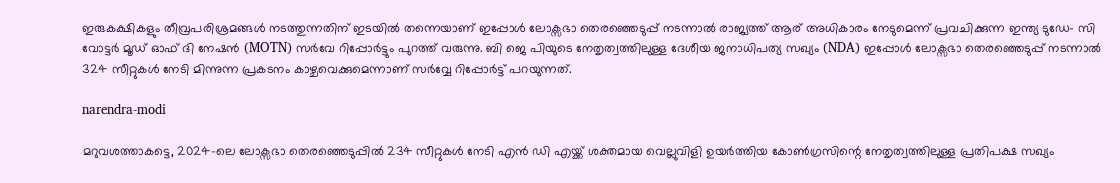ഇരുകക്ഷികളും തീവ്രപരിശ്രമങ്ങള്‍ നടത്തുന്നതിന് ഇടയില്‍ തന്നെയാണ് ഇപ്പോൾ ലോക്സഭാ തെരഞ്ഞെടുപ്പ് നടന്നാൽ രാജ്യത്ത് ആര് അധികാരം നേടുമെന്ന് പ്രവചിക്കുന്ന ഇന്ത്യ ടുഡേ- സി വോട്ടർ മൂഡ് ഓഫ് ദി നേഷൻ (MOTN) സർവേ റിപ്പോർട്ടും പുറത്ത് വരുന്നു. ബി ജെ പിയുടെ നേതൃത്വത്തിലുള്ള ദേശീയ ജനാധിപത്യ സഖ്യം (NDA) ഇപ്പോൾ ലോക്സഭാ തെരഞ്ഞെടുപ്പ് നടന്നാൽ 324 സീറ്റുകൾ നേടി മിന്നുന്ന പ്രകടനം കാഴ്ചവെക്കുമെന്നാണ് സർവ്വേ റിപ്പോർട്ട് പറയുന്നത്.

narendra-modi

മറുവശത്താകട്ടെ, 2024-ലെ ലോക്സഭാ തെരഞ്ഞെടുപ്പിൽ 234 സീറ്റുകൾ നേടി എൻ ഡി എയ്ക്ക് ശക്തമായ വെല്ലുവിളി ഉയർത്തിയ കോൺഗ്രസിന്റെ നേതൃത്വത്തിലുള്ള പ്രതിപക്ഷ സഖ്യം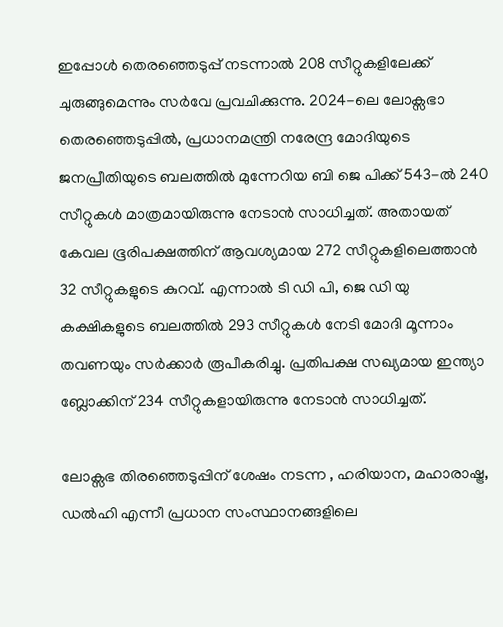ഇപ്പോൾ തെരഞ്ഞെടുപ്പ് നടന്നാൽ 208 സീറ്റുകളിലേക്ക് ചുരുങ്ങുമെന്നും സർവേ പ്രവചിക്കുന്നു. 2024-ലെ ലോക്സഭാ തെരഞ്ഞെടുപ്പിൽ, പ്രധാനമന്ത്രി നരേന്ദ്ര മോദിയുടെ ജനപ്രീതിയുടെ ബലത്തിൽ മുന്നേറിയ ബി ജെ പിക്ക് 543-ൽ 240 സീറ്റുകൾ മാത്രമായിരുന്നു നേടാന്‍ സാധിച്ചത്. അതായത് കേവല ഭൂരിപക്ഷത്തിന് ആവശ്യമായ 272 സീറ്റുകളിലെത്താന്‍ 32 സീറ്റുകളുടെ കുറവ്. എന്നാൽ ടി ഡി പി, ജെ ഡി യു കക്ഷികളുടെ ബലത്തില്‍ 293 സീറ്റുകൾ നേടി മോദി മൂന്നാം തവണയും സർക്കാർ രൂപീകരിച്ചു. പ്രതിപക്ഷ സഖ്യമായ ഇന്ത്യാ ബ്ലോക്കിന് 234 സീറ്റുകളായിരുന്നു നേടാന്‍ സാധിച്ചത്.

ലോക്സഭ തിരഞ്ഞെടുപ്പിന് ശേഷം നടന്ന , ഹരിയാന, മഹാരാഷ്ട്ര, ഡൽഹി എന്നീ പ്രധാന സംസ്ഥാനങ്ങളിലെ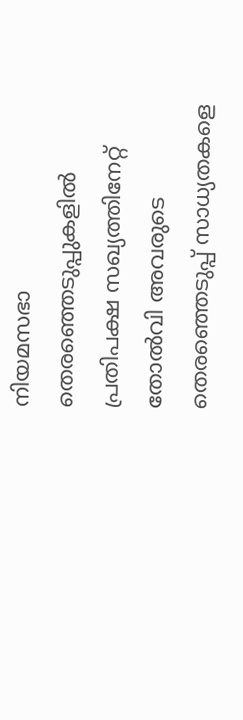നിയമസഭാ തെരഞ്ഞെടുപ്പുകളിൽ പ്രതിപക്ഷ സഖ്യത്തിനേറ്റ് തോൽവി അവരുടെ തെരഞ്ഞെടുപ്പ് സാധ്യതകളെ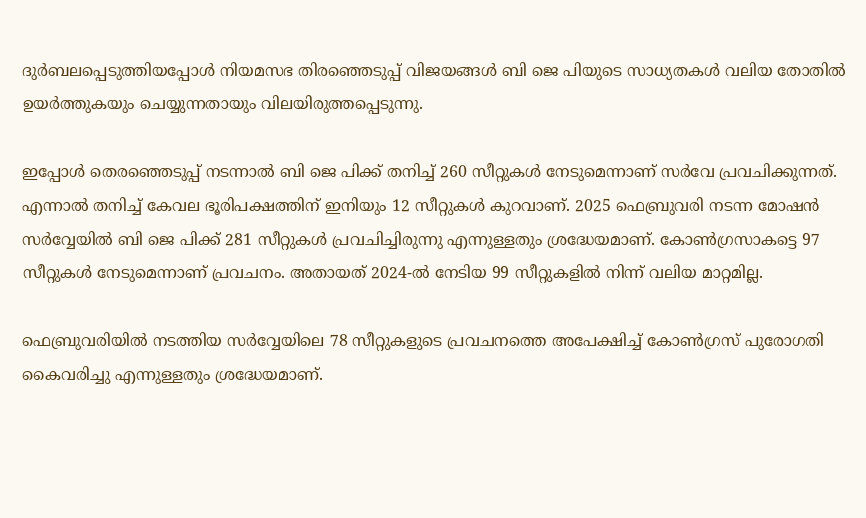ദുർബലപ്പെടുത്തിയപ്പോള്‍ നിയമസഭ തിരഞ്ഞെടുപ്പ് വിജയങ്ങള്‍ ബി ജെ പിയുടെ സാധ്യതകള്‍ വലിയ തോതില്‍ ഉയർത്തുകയും ചെയ്യുന്നതായും വിലയിരുത്തപ്പെടുന്നു.

ഇപ്പോൾ തെരഞ്ഞെടുപ്പ് നടന്നാൽ ബി ജെ പിക്ക് തനിച്ച് 260 സീറ്റുകൾ നേടുമെന്നാണ് സർവേ പ്രവചിക്കുന്നത്. എന്നാൽ തനിച്ച് കേവല ഭൂരിപക്ഷത്തിന് ഇനിയും 12 സീറ്റുകൾ കുറവാണ്. 2025 ഫെബ്രുവരി നടന്ന മോഷന്‍ സർവ്വേയില്‍ ബി ജെ പിക്ക് 281 സീറ്റുകള്‍ പ്രവചിച്ചിരുന്നു എന്നുള്ളതും ശ്രദ്ധേയമാണ്. കോണ്‍ഗ്രസാകട്ടെ 97 സീറ്റുകൾ നേടുമെന്നാണ് പ്രവചനം. അതായത് 2024-ൽ നേടിയ 99 സീറ്റുകളിൽ നിന്ന് വലിയ മാറ്റമില്ല.

ഫെബ്രുവരിയില്‍ നടത്തിയ സർവ്വേയിലെ 78 സീറ്റുകളുടെ പ്രവചനത്തെ അപേക്ഷിച്ച് കോണ്‍ഗ്രസ് പുരോഗതി കൈവരിച്ചു എന്നുള്ളതും ശ്രദ്ധേയമാണ്.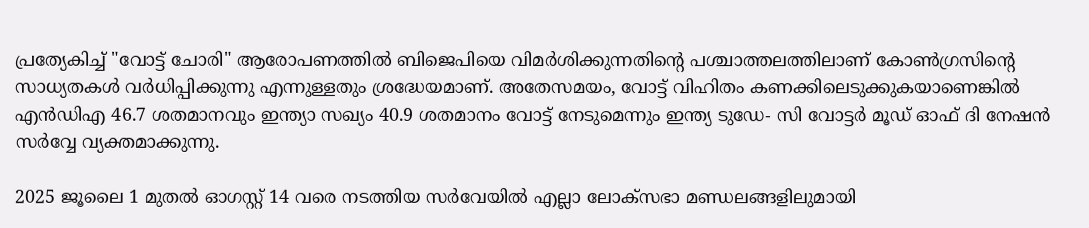പ്രത്യേകിച്ച് "വോട്ട് ചോരി" ആരോപണത്തിൽ ബിജെപിയെ വിമർശിക്കുന്നതിന്റെ പശ്ചാത്തലത്തിലാണ് കോണ്‍ഗ്രസിന്റെ സാധ്യതകള്‍ വർധിപ്പിക്കുന്നു എന്നുള്ളതും ശ്രദ്ധേയമാണ്. അതേസമയം, വോട്ട് വിഹിതം കണക്കിലെടുക്കുകയാണെങ്കില്‍ എൻഡിഎ 46.7 ശതമാനവും ഇന്ത്യാ സഖ്യം 40.9 ശതമാനം വോട്ട് നേടുമെന്നും ഇന്ത്യ ടുഡേ- സി വോട്ടർ മൂഡ് ഓഫ് ദി നേഷൻ സർവ്വേ വ്യക്തമാക്കുന്നു.

2025 ജൂലൈ 1 മുതൽ ഓഗസ്റ്റ് 14 വരെ നടത്തിയ സർവേയിൽ എല്ലാ ലോക്സഭാ മണ്ഡലങ്ങളിലുമായി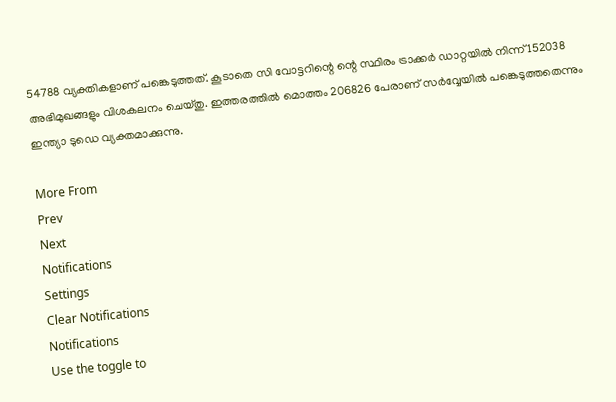54788 വ്യക്തികളാണ് പങ്കെടുത്തത്. കൂടാതെ സി വോട്ടറിന്റെ ന്റെ സ്ഥിരം ട്രാക്കർ ഡാറ്റയിൽ നിന്ന് 152038 അഭിമുഖങ്ങളും വിശകലനം ചെയ്തു. ഇത്തരത്തില്‍ മൊത്തം 206826 പേരാണ് സർവ്വേയില്‍ പങ്കെടുത്തതെന്നും ഇന്ത്യാ ടുഡെ വ്യക്തമാക്കുന്നു.

More From
Prev
Next
Notifications
Settings
Clear Notifications
Notifications
Use the toggle to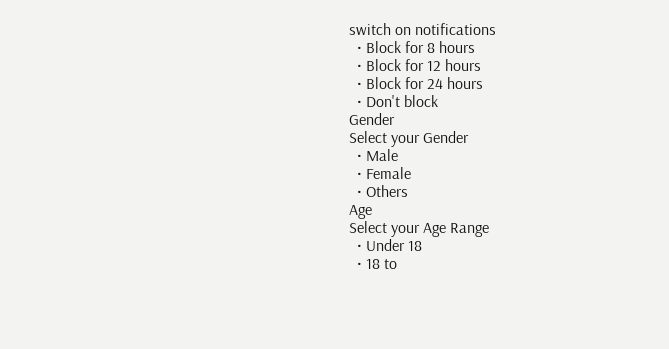switch on notifications
  • Block for 8 hours
  • Block for 12 hours
  • Block for 24 hours
  • Don't block
Gender
Select your Gender
  • Male
  • Female
  • Others
Age
Select your Age Range
  • Under 18
  • 18 to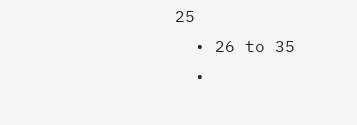25
  • 26 to 35
  •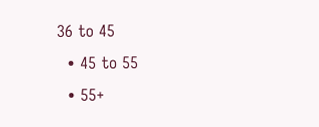36 to 45
  • 45 to 55
  • 55+